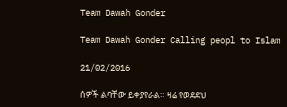Team Dawah Gonder

Team Dawah Gonder Calling peopl to Islam

21/02/2016

ሰዎች ልባቸው ይቀያየራል። ዛሬ የወደደህ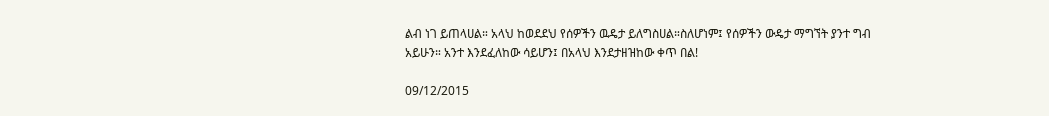ልብ ነገ ይጠላሀል። አላህ ከወደደህ የሰዎችን ዉዴታ ይለግስሀል።ስለሆነም፤ የሰዎችን ውዴታ ማግኘት ያንተ ግብ አይሁን። አንተ እንደፈለከው ሳይሆን፤ በአላህ እንደታዘዝከው ቀጥ በል!

09/12/2015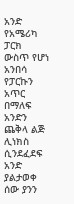አንድ የአሜሪካ ፓርክ ውስጥ የሆነ አንበሳ የፓርኩን አጥር በማለፍ አንድን ጨቅላ ልጅ ሊነክስ ሲንደፈደፍ አንድ ያልታወቀ ሰው ያንን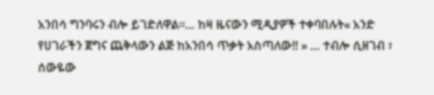አንበሳ ግንባሩን ብሎ ይገድለዋል።… ከዛ ዜናውን ሚዲያዎች ተቀባበሉት« አንድ የሀገራችን ጀግና ጨቅላውን ልጅ ከአንበሳ ጥቃት አስጣለው!! » … ተብሎ ሲዘገብ ፣ ሰውዬው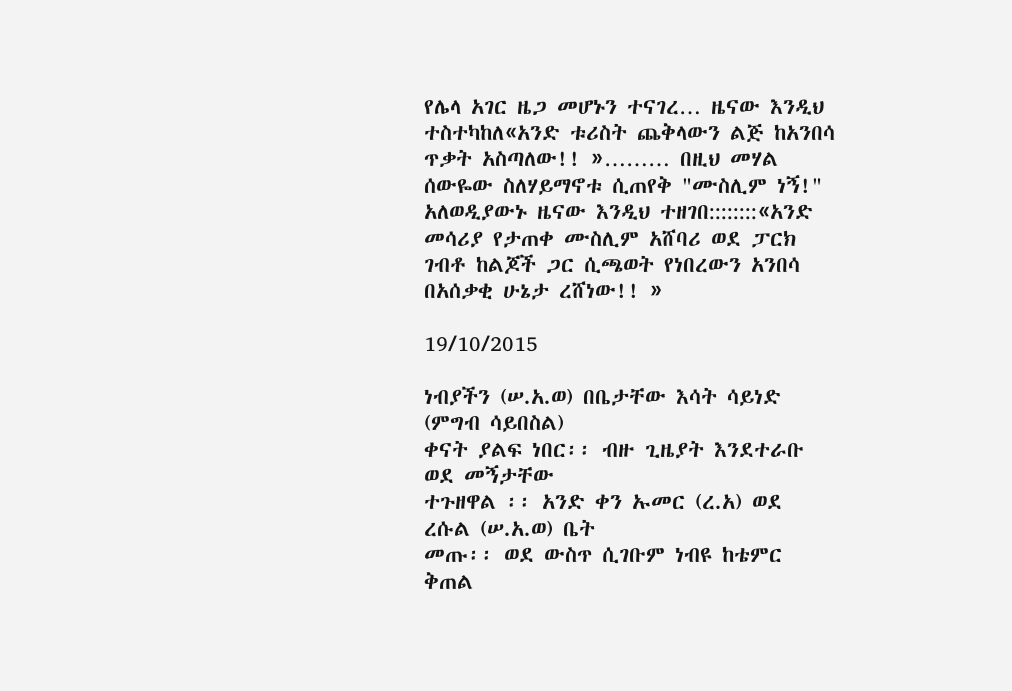የሌላ አገር ዜጋ መሆኑን ተናገረ… ዜናው እንዲህ ተስተካከለ«አንድ ቱሪስት ጨቅላውን ልጅ ከአንበሳ ጥቃት አስጣለው!! »……… በዚህ መሃል ሰውዬው ስለሃይማኖቱ ሲጠየቅ "ሙስሊም ነኝ!" አለወዲያውኑ ዜናው እንዲህ ተዘገበ::::::::«አንድ መሳሪያ የታጠቀ ሙስሊም አሸባሪ ወደ ፓርክ ገብቶ ከልጆች ጋር ሲጫወት የነበረውን አንበሳ በአሰቃቂ ሁኔታ ረሸነው!! »

19/10/2015

ነብያችን (ሠ.አ.ወ) በቤታቸው እሳት ሳይነድ (ምግብ ሳይበስል)
ቀናት ያልፍ ነበር፡፡ ብዙ ጊዜያት እንደተራቡ ወደ መኝታቸው
ተጉዘዋል ፡፡ አንድ ቀን ኡመር (ረ.አ) ወደ ረሱል (ሠ.አ.ወ) ቤት
መጡ፡፡ ወደ ውስጥ ሲገቡም ነብዩ ከቴምር ቅጠል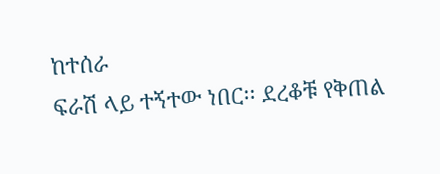ከተሰራ
ፍራሽ ላይ ተኝተው ነበር፡፡ ደረቆቹ የቅጠል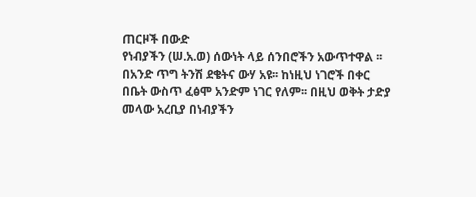ጠርዞች በውድ
የነብያችን (ሠ.አ.ወ) ሰውነት ላይ ሰንበሮችን አውጥተዋል ፡፡
በአንድ ጥግ ትንሽ ደቄትና ውሃ አዩ፡፡ ከነዚህ ነገሮች በቀር
በቤት ውስጥ ፈፅሞ አንድም ነገር የለም፡፡ በዚህ ወቅት ታድያ
መላው አረቢያ በነብያችን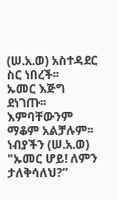(ሠ.አ.ወ) አስተዳደር ስር ነበረች፡፡
ኡመር እጅግ ደነገጡ፡፡ እምባቸውንም ማቆም አልቻሉም፡፡
ነብያችን (ሠ.አ.ወ) "ኡመር ሆይ! ለምን ታለቅሳለህ?”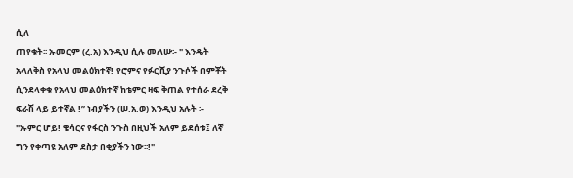ሲለ
ጠየቁት፡፡ ኡመርም (ረ.አ) እንዲህ ሲሉ መለሡ፡- " እንዴት
አላለቅስ የአላህ መልዕክተኛ! የሮምና የፉርሺያ ንጉሶች በምቾት
ሲንደላቀቁ የአላህ መልዕክተኛ ከቴምር ዛፍ ቅጠል የተሰራ ደረቅ
ፍራሽ ላይ ይተኛል !” ነብያችን (ሠ.አ.ወ) እንዲህ አሉት ፡-
"ኡምር ሆይ! ቄሳርና የፋርስ ንጉስ በዚህች አለም ይደሰቱ፤ ለኛ
ግን የቀጣዩ አለም ደስታ በቂያችን ነው፡፡!"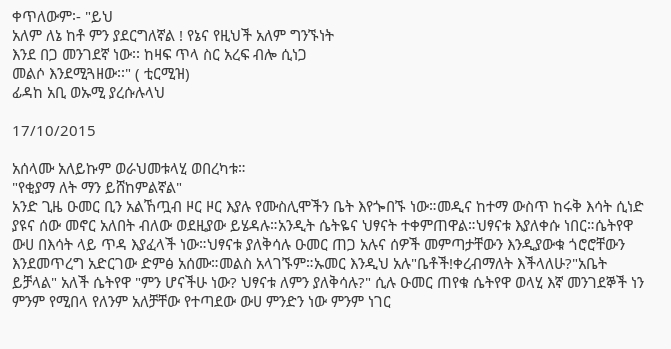ቀጥለውም፡- "ይህ
አለም ለኔ ከቶ ምን ያደርግለኛል ! የኔና የዚህች አለም ግንኙነት
እንደ በጋ መንገደኛ ነው፡፡ ከዛፍ ጥላ ስር አረፍ ብሎ ሲነጋ
መልሶ እንደሚጓዘው፡፡" ( ቲርሚዝ)
ፊዳከ አቢ ወኡሚ ያረሱሉላህ

17/10/2015

አሰላሙ አለይኩም ወራህመቱላሂ ወበረካቱ።
"የቂያማ ለት ማን ይሸከምልኛል"
አንድ ጊዜ ዑመር ቢን አልኸጧብ ዞር ዞር እያሉ የሙስሊሞችን ቤት እየጐበኙ ነው።መዲና ከተማ ውስጥ ከሩቅ እሳት ሲነድ ያዩና ሰው መኖር አለበት ብለው ወደዚያው ይሄዳሉ።አንዲት ሴትዬና ህፃናት ተቀምጠዋል።ህፃናቱ እያለቀሱ ነበር።ሴትየዋ ውሀ በእሳት ላይ ጥዳ እያፈላች ነው።ህፃናቱ ያለቅሳሉ ዑመር ጠጋ አሉና ሰዎች መምጣታቸውን እንዲያውቁ ጎሮሮቸውን እንደመጥረግ አድርገው ድምፅ አሰሙ።መልስ አላገኙም።ኡመር እንዲህ አሉ"ቤቶች!ቀረብማለት እችላለሁ?"አቤት ይቻላል" አለች ሴትየዋ "ምን ሆናችሁ ነው? ህፃናቱ ለምን ያለቅሳሉ?" ሲሉ ዑመር ጠየቁ ሴትየዋ ወላሂ እኛ መንገደኞች ነን ምንም የሚበላ የለንም አለቻቸው የተጣደው ውሀ ምንድን ነው ምንም ነገር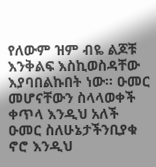የለውም ዝም ብዬ ልጆቹ እንቅልፍ እስኪወስዳቸው እያባበልኩበት ነው። ዑመር መሆናቸውን ስላላወቀች ቀጥላ እንዲህ አለች ዑመር ስለሁኔታችንቢያቁ ኖሮ እንዲህ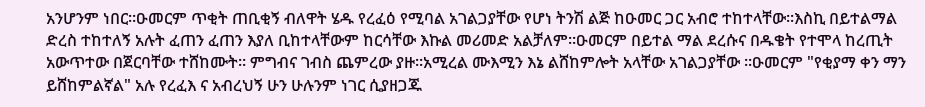አንሆንም ነበር።ዑመርም ጥቂት ጠቢቂኝ ብለዋት ሄዱ የረፈዕ የሚባል አገልጋያቸው የሆነ ትንሽ ልጅ ከዑመር ጋር አብሮ ተከተላቸው።እስኪ በይተልማል ድረስ ተከተለኝ አሉት ፈጠን ፈጠን እያለ ቢከተላቸውም ከርሳቸው እኩል መሪመድ አልቻለም።ዑመርም በይተል ማል ደረሱና በዱቄት የተሞላ ከረጢት አውጥተው በጀርባቸው ተሸከሙት። ምግብና ገብስ ጨምረው ያዙ።አሚረል ሙእሚን እኔ ልሸከምሎት አላቸው አገልጋያቸው ።ዑመርም "የቂያማ ቀን ማን ይሸከምልኛል" አሉ የረፈእ ና አብረህኝ ሁን ሁሉንም ነገር ሲያዘጋጁ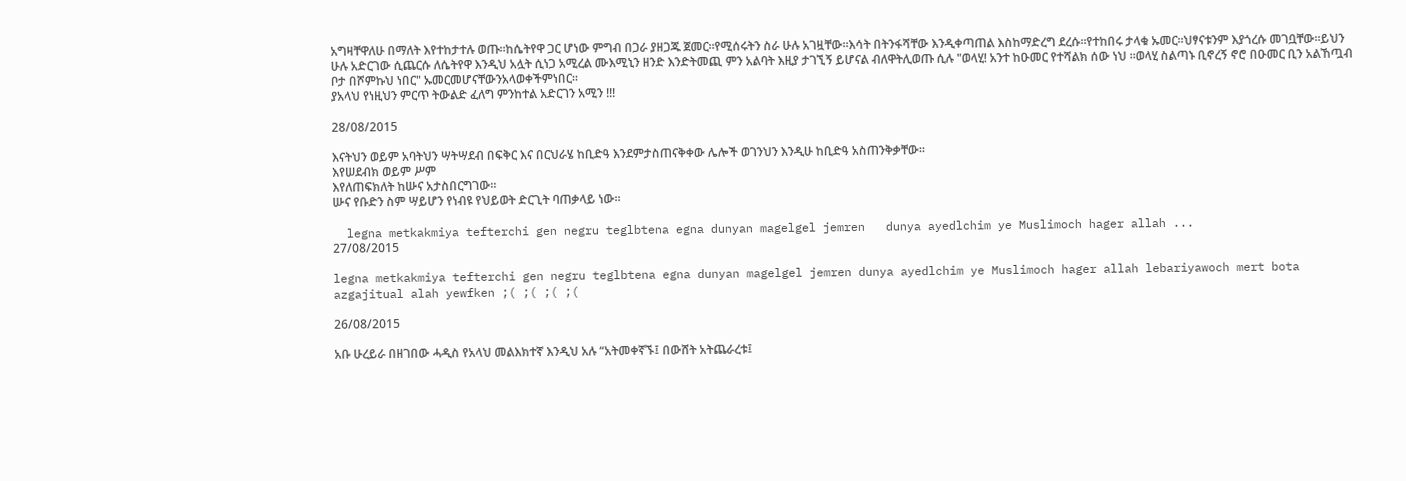አግዛቸዋለሁ በማለት እየተከታተሉ ወጡ።ከሴትየዋ ጋር ሆነው ምግብ በጋራ ያዘጋጁ ጀመር።የሚሰሩትን ስራ ሁሉ አገዟቸው።እሳት በትንፋሻቸው እንዲቀጣጠል እስከማድረግ ደረሱ።የተከበሩ ታላቁ ኡመር።ህፃናቱንም እያጎረሱ መገቧቸው።ይህን ሁሉ አድርገው ሲጨርሱ ለሴትየዋ እንዲህ አሏት ሲነጋ አሚረል ሙእሚኒን ዘንድ እንድትመጪ ምን አልባት እዚያ ታገኚኝ ይሆናል ብለዋትሊወጡ ሲሉ "ወላሂ! አንተ ከዑመር የተሻልክ ሰው ነህ ።ወላሂ ስልጣኑ ቢኖረኝ ኖሮ በዑመር ቢን አልኸጧብ ቦታ በሾምኩህ ነበር" ኡመርመሆናቸውንአላወቀችምነበር።
ያአላህ የነዚህን ምርጥ ትውልድ ፈለግ ምንከተል አድርገን አሚን !!!

28/08/2015

እናትህን ወይም አባትህን ሣትሣደብ በፍቅር እና በርህራሄ ከቢድዓ እንደምታስጠናቅቀው ሌሎች ወገንህን እንዲሁ ከቢድዓ አስጠንቅቃቸው።
እየሠደብክ ወይም ሥም
እየለጠፍክለት ከሡና አታስበርግገው።
ሡና የቡድን ስም ሣይሆን የነብዩ የህይወት ድርጊት ባጠቃላይ ነው።

  legna metkakmiya tefterchi gen negru teglbtena egna dunyan magelgel jemren   dunya ayedlchim ye Muslimoch hager allah ...
27/08/2015

legna metkakmiya tefterchi gen negru teglbtena egna dunyan magelgel jemren dunya ayedlchim ye Muslimoch hager allah lebariyawoch mert bota azgajitual alah yewfken ;( ;( ;( ;(

26/08/2015

አቡ ሁረይራ በዘገበው ሓዲስ የአላህ መልእክተኛ እንዲህ አሉ “አትመቀኛኙ፤ በውሸት አትጨራረቱ፤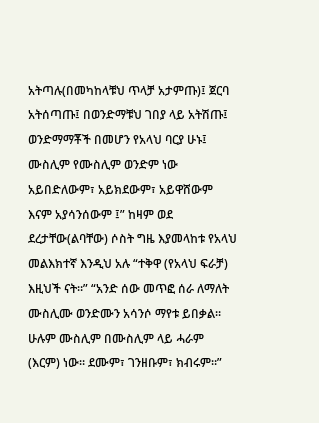አትጣሉ(በመካከላቹህ ጥላቻ አታምጡ)፤ ጀርባ አትሰጣጡ፤ በወንድማቹህ ገበያ ላይ አትሽጡ፤ ወንድማማቾች በመሆን የአላህ ባርያ ሁኑ፤ ሙስሊም የሙስሊም ወንድም ነው አይበድለውም፣ አይክደውም፣ አይዋሸውም እናም አያሳንሰውም ፤” ከዛም ወደ ደረታቸው(ልባቸው) ሶስት ግዜ እያመላከቱ የአላህ መልእክተኛ እንዲህ አሉ “ተቅዋ (የአላህ ፍራቻ) እዚህች ናት።” “አንድ ሰው መጥፎ ሰራ ለማለት ሙስሊሙ ወንድሙን አሳንሶ ማየቱ ይበቃል። ሁሉም ሙስሊም በሙስሊም ላይ ሓራም (እርም) ነው። ደሙም፣ ገንዘቡም፣ ክብሩም።”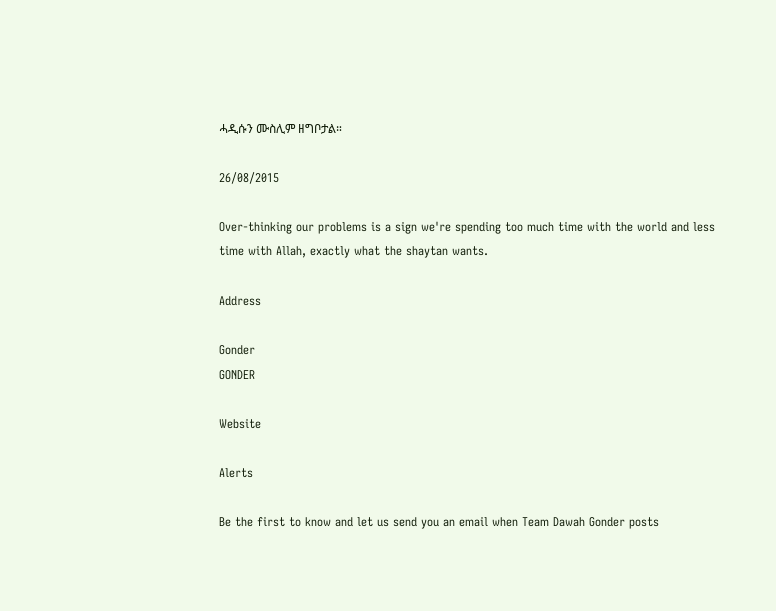ሓዲሱን ሙስሊም ዘግቦታል።

26/08/2015

Over-thinking our problems is a sign we're spending too much time with the world and less time with Allah, exactly what the shaytan wants.

Address

Gonder
GONDER

Website

Alerts

Be the first to know and let us send you an email when Team Dawah Gonder posts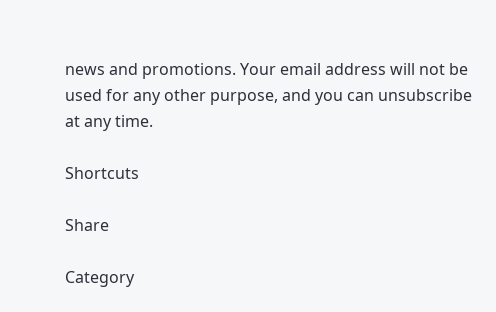news and promotions. Your email address will not be used for any other purpose, and you can unsubscribe at any time.

Shortcuts

Share

Category